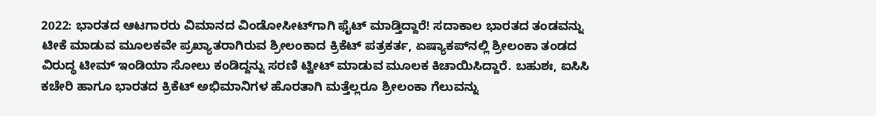2022: ಭಾರತದ ಆಟಗಾರರು ವಿಮಾನದ ವಿಂಡೋಸೀಟ್‌ಗಾಗಿ ಫೈಟ್‌ ಮಾಡ್ತಿದ್ದಾರೆ! ಸದಾಕಾಲ ಭಾರತದ ತಂಡವನ್ನು ಟೀಕೆ ಮಾಡುವ ಮೂಲಕವೇ ಪ್ರಖ್ಯಾತರಾಗಿರುವ ಶ್ರೀಲಂಕಾದ ಕ್ರಿಕೆಟ್‌ ಪತ್ರಕರ್ತ, ಏಷ್ಯಾಕಪ್‌ನಲ್ಲಿ ಶ್ರೀಲಂಕಾ ತಂಡದ ವಿರುದ್ಧ ಟೀಮ್‌ ಇಂಡಿಯಾ ಸೋಲು ಕಂಡಿದ್ದನ್ನು ಸರಣಿ ಟ್ವೀಟ್‌ ಮಾಡುವ ಮೂಲಕ ಕಿಚಾಯಿಸಿದ್ದಾರೆ. ಬಹುಶಃ, ಐಸಿಸಿ ಕಚೇರಿ ಹಾಗೂ ಭಾರತದ ಕ್ರಿಕೆಟ್‌ ಅಭಿಮಾನಿಗಳ ಹೊರತಾಗಿ ಮತ್ತೆಲ್ಲರೂ ಶ್ರೀಲಂಕಾ ಗೆಲುವನ್ನು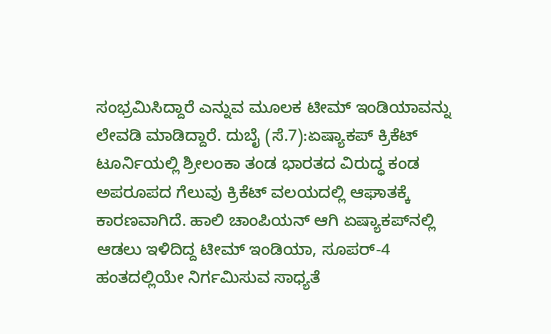ಸಂಭ್ರಮಿಸಿದ್ದಾರೆ ಎನ್ನುವ ಮೂಲಕ ಟೀಮ್‌ ಇಂಡಿಯಾವನ್ನು ಲೇವಡಿ ಮಾಡಿದ್ದಾರೆ. ದುಬೈ (ಸೆ.7):ಏಷ್ಯಾಕಪ್‌ ಕ್ರಿಕೆಟ್‌ ಟೂರ್ನಿಯಲ್ಲಿ ಶ್ರೀಲಂಕಾ ತಂಡ ಭಾರತದ ವಿರುದ್ಧ ಕಂಡ ಅಪರೂಪದ ಗೆಲುವು ಕ್ರಿಕೆಟ್‌ ವಲಯದಲ್ಲಿ ಆಘಾತಕ್ಕೆ ಕಾರಣವಾಗಿದೆ. ಹಾಲಿ ಚಾಂಪಿಯನ್‌ ಆಗಿ ಏಷ್ಯಾಕಪ್‌ನಲ್ಲಿ ಆಡಲು ಇಳಿದಿದ್ದ ಟೀಮ್‌ ಇಂಡಿಯಾ, ಸೂಪರ್‌-4 ಹಂತದಲ್ಲಿಯೇ ನಿರ್ಗಮಿಸುವ ಸಾಧ್ಯತೆ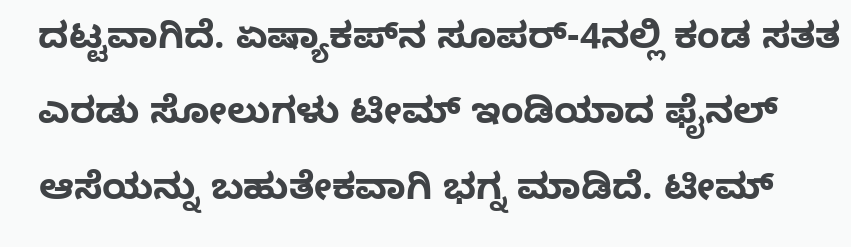ದಟ್ಟವಾಗಿದೆ. ಏಷ್ಯಾಕಪ್‌ನ ಸೂಪರ್‌-4ನಲ್ಲಿ ಕಂಡ ಸತತ ಎರಡು ಸೋಲುಗಳು ಟೀಮ್‌ ಇಂಡಿಯಾದ ಫೈನಲ್‌ ಆಸೆಯನ್ನು ಬಹುತೇಕವಾಗಿ ಭಗ್ನ ಮಾಡಿದೆ. ಟೀಮ್‌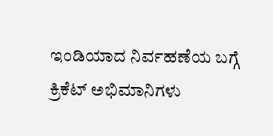ಇಂಡಿಯಾದ ನಿರ್ವಹಣೆಯ ಬಗ್ಗೆ ಕ್ರಿಕೆಟ್‌ ಅಭಿಮಾನಿಗಳು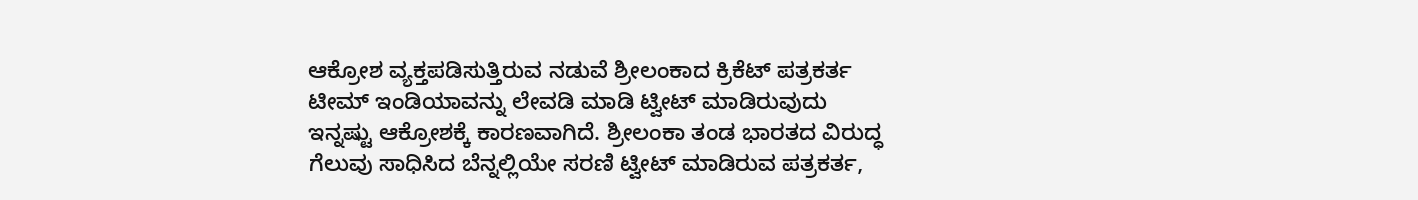ಆಕ್ರೋಶ ವ್ಯಕ್ತಪಡಿಸುತ್ತಿರುವ ನಡುವೆ ಶ್ರೀಲಂಕಾದ ಕ್ರಿಕೆಟ್‌ ಪತ್ರಕರ್ತ ಟೀಮ್‌ ಇಂಡಿಯಾವನ್ನು ಲೇವಡಿ ಮಾಡಿ ಟ್ವೀಟ್‌ ಮಾಡಿರುವುದು ಇನ್ನಷ್ಟು ಆಕ್ರೋಶಕ್ಕೆ ಕಾರಣವಾಗಿದೆ. ಶ್ರೀಲಂಕಾ ತಂಡ ಭಾರತದ ವಿರುದ್ಧ ಗೆಲುವು ಸಾಧಿಸಿದ ಬೆನ್ನಲ್ಲಿಯೇ ಸರಣಿ ಟ್ವೀಟ್‌ ಮಾಡಿರುವ ಪತ್ರಕರ್ತ,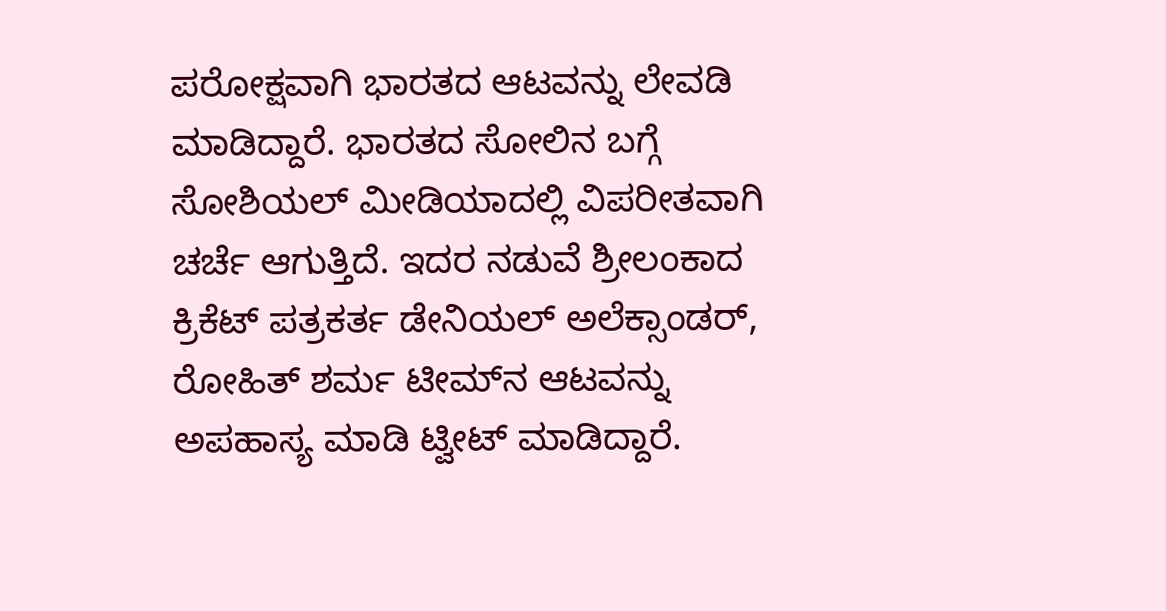ಪರೋಕ್ಷವಾಗಿ ಭಾರತದ ಆಟವನ್ನು ಲೇವಡಿ ಮಾಡಿದ್ದಾರೆ. ಭಾರತದ ಸೋಲಿನ ಬಗ್ಗೆ ಸೋಶಿಯಲ್‌ ಮೀಡಿಯಾದಲ್ಲಿ ವಿಪರೀತವಾಗಿ ಚರ್ಚೆ ಆಗುತ್ತಿದೆ. ಇದರ ನಡುವೆ ಶ್ರೀಲಂಕಾದ ಕ್ರಿಕೆಟ್‌ ಪತ್ರಕರ್ತ ಡೇನಿಯಲ್ ಅಲೆಕ್ಸಾಂಡರ್, ರೋಹಿತ್‌ ಶರ್ಮ ಟೀಮ್‌ನ ಆಟವನ್ನು ಅಪಹಾಸ್ಯ ಮಾಡಿ ಟ್ವೀಟ್‌ ಮಾಡಿದ್ದಾರೆ.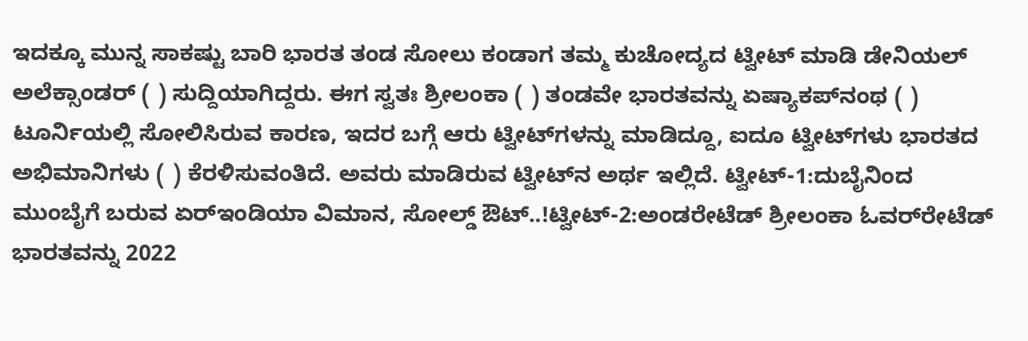ಇದಕ್ಕೂ ಮುನ್ನ ಸಾಕಷ್ಟು ಬಾರಿ ಭಾರತ ತಂಡ ಸೋಲು ಕಂಡಾಗ ತಮ್ಮ ಕುಚೋದ್ಯದ ಟ್ವೀಟ್‌ ಮಾಡಿ ಡೇನಿಯಲ್‌ ಅಲೆಕ್ಸಾಂಡರ್‌ ( ) ಸುದ್ದಿಯಾಗಿದ್ದರು. ಈಗ ಸ್ವತಃ ಶ್ರೀಲಂಕಾ ( ) ತಂಡವೇ ಭಾರತವನ್ನು ಏಷ್ಯಾಕಪ್‌ನಂಥ ( ) ಟೂರ್ನಿಯಲ್ಲಿ ಸೋಲಿಸಿರುವ ಕಾರಣ, ಇದರ ಬಗ್ಗೆ ಆರು ಟ್ವೀಟ್‌ಗಳನ್ನು ಮಾಡಿದ್ದೂ, ಐದೂ ಟ್ವೀಟ್‌ಗಳು ಭಾರತದ ಅಭಿಮಾನಿಗಳು ( ) ಕೆರಳಿಸುವಂತಿದೆ. ಅವರು ಮಾಡಿರುವ ಟ್ವೀಟ್‌ನ ಅರ್ಥ ಇಲ್ಲಿದೆ. ಟ್ವೀಟ್‌-1:ದುಬೈನಿಂದ ಮುಂಬೈಗೆ ಬರುವ ಏರ್‌ಇಂಡಿಯಾ ವಿಮಾನ, ಸೋಲ್ಡ್‌ ಔಟ್‌..!ಟ್ವೀಟ್‌-2:ಅಂಡರೇಟೆಡ್‌ ಶ್ರೀಲಂಕಾ ಓವರ್‌ರೇಟೆಡ್‌ ಭಾರತವನ್ನು 2022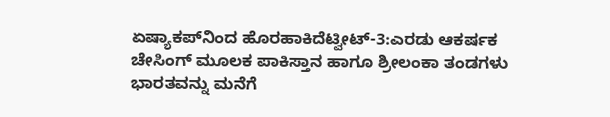ಏಷ್ಯಾಕಪ್‌ನಿಂದ ಹೊರಹಾಕಿದೆಟ್ವೀಟ್‌-3:ಎರಡು ಆಕರ್ಷಕ ಚೇಸಿಂಗ್ ಮೂಲಕ ಪಾಕಿಸ್ತಾನ ಹಾಗೂ ಶ್ರೀಲಂಕಾ ತಂಡಗಳು ಭಾರತವನ್ನು ಮನೆಗೆ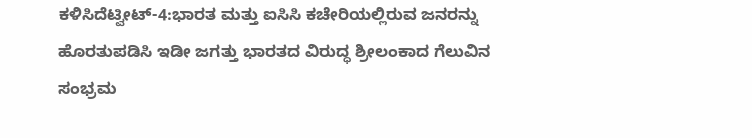ಕಳಿಸಿದೆಟ್ವೀಟ್‌-4:ಭಾರತ ಮತ್ತು ಐಸಿಸಿ ಕಚೇರಿಯಲ್ಲಿರುವ ಜನರನ್ನು ಹೊರತುಪಡಿಸಿ ಇಡೀ ಜಗತ್ತು ಭಾರತದ ವಿರುದ್ಧ ಶ್ರೀಲಂಕಾದ ಗೆಲುವಿನ ಸಂಭ್ರಮ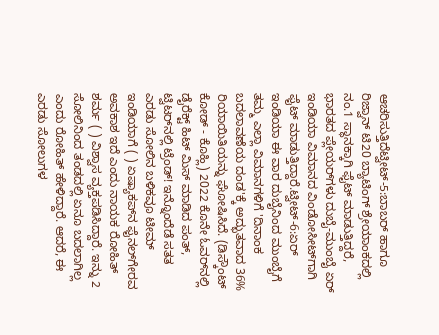ಆಚರಿಸುತ್ತಿದೆಟ್ವೀಟ್‌-5:ಬಾಬರ್‌ ಹಾಗೂ ರಿಜ್ವಾನ್‌ ಟಿ20 ಬ್ಯಾಟಿಂಗ್‌ ಶ್ರೇಯಾಂಕದಲ್ಲಿ ನಂ.1 ಸ್ಥಾನಕ್ಕಾಗಿ ಫೈಟ್‌ ಮಾಡುತ್ತಿದ್ದರೆ, ಭಾರತದ ಪ್ಲೇಯರ್‌ಗಳು ದುಬೈ-ಮುಂಬೈ ಏರ್‌ ಇಂಡಿಯಾ ವಿಮಾನದ ವಿಂಡೋಸೀಟ್‌ಗಾಗಿ ಫೈಟ್‌ ಮಾಡುತ್ತಿದ್ದಾರೆ.ಟ್ವೀಟ್‌-6:ಏರ್ ಇಂಡಿಯಾ ಈ ವಾರ ದುಬೈನಿಂದ ಮುಂಬೈಗೆ ತಮ್ಮ ಎಲ್ಲಾ ವಿಮಾನಗಳಿಗೆ 'ದಿನಾಂಕ ಬದಲಾವಣೆಯ ದಂಡ'ಕ್ಕೆ ಅದ್ಭುತವಾದ 36% ರಿಯಾಯಿತಿಯನ್ನು ಘೋಷಿಸಿದೆ. (ಡಿಸ್ಕೌಂಟ್ ಕೋಡ್ - ಕೊಹ್ಲಿ) 2022 ಕೊನೇ ಓವರ್‌ನಲ್ಲಿ ಡೈರೆಕ್ಟ್‌ ಹಿಟ್‌ ಮಿಸ್‌ ಮಾಡಿದ ಪಂತ್‌, ಟ್ವಿಟರ್‌ನಲ್ಲಿ ಟ್ರೆಂಡ್‌! ಇನ್ನೊಂದೆಡೆ ಸತತ ಎರಡು ಸೋಲಿನ ಬಳಿಕವೂ ಟೀಮ್‌ ಇಂಡಿಯಾಗೆ ( ) ಏಷ್ಯಾಕಪ್‌ನ ಫೈನಲ್‌ಗೇರವ ಅವಕಾಶ ಇದೆ ಎಂದು ನಾಯಕ ರೋಹಿತ್‌ ಶರ್ಮ ( ) ವಿಶ್ವಾಸ ವ್ಯಕ್ತಪಡಿಸಿದ್ದಾರೆ. ಇನ್ನು 2 ಸೋಲಿನಿಂದ ತಂಡದಲ್ಲಿ ಏನೂ ಬದಲಾಗಿಲ್ಲ ಎಂದು ರೋಹಿತ್‌ ಹೇಳಿದ್ದಾರೆ. ಆದರೆ, ಈ ಎರಡು ಸೋಲುಗಳ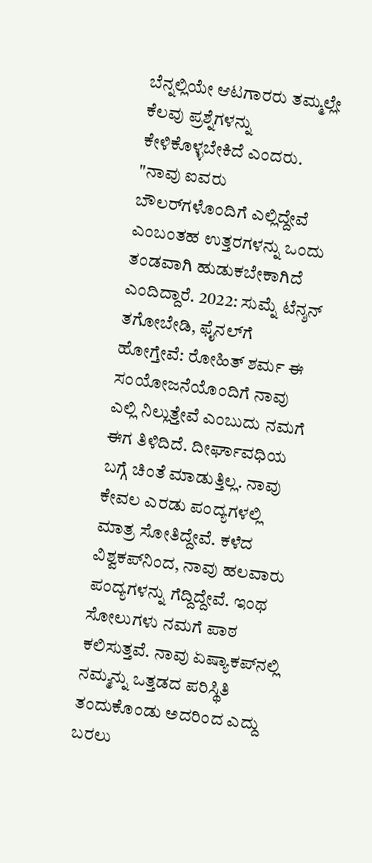ಬೆನ್ನಲ್ಲಿಯೇ ಆಟಗಾರರು ತಮ್ಮಲ್ಲೇ ಕೆಲವು ಪ್ರಶ್ನೆಗಳನ್ನು ಕೇಳಿಕೊಳ್ಳಬೇಕಿದೆ ಎಂದರು. "ನಾವು ಐವರು ಬೌಲರ್‌ಗಳೊಂದಿಗೆ ಎಲ್ಲಿದ್ದೇವೆ ಎಂಬಂತಹ ಉತ್ತರಗಳನ್ನು ಒಂದು ತಂಡವಾಗಿ ಹುಡುಕಬೇಕಾಗಿದೆ ಎಂದಿದ್ದಾರೆ. 2022: ಸುಮ್ನೆ ಟೆನ್ಶನ್‌ ತಗೋಬೇಡಿ, ಫೈನಲ್‌ಗೆ ಹೋಗ್ತೇವೆ: ರೋಹಿತ್ ಶರ್ಮ ಈ ಸಂಯೋಜನೆಯೊಂದಿಗೆ ನಾವು ಎಲ್ಲಿ ನಿಲ್ಲುತ್ತೇವೆ ಎಂಬುದು ನಮಗೆ ಈಗ ತಿಳಿದಿದೆ. ದೀರ್ಘಾವಧಿಯ ಬಗ್ಗೆ ಚಿಂತೆ ಮಾಡುತ್ತಿಲ್ಲ. ನಾವು ಕೇವಲ ಎರಡು ಪಂದ್ಯಗಳಲ್ಲಿ ಮಾತ್ರ ಸೋತಿದ್ದೇವೆ. ಕಳೆದ ವಿಶ್ವಕಪ್‌ನಿಂದ, ನಾವು ಹಲವಾರು ಪಂದ್ಯಗಳನ್ನು ಗೆದ್ದಿದ್ದೇವೆ. ಇಂಥ ಸೋಲುಗಳು ನಮಗೆ ಪಾಠ ಕಲಿಸುತ್ತವೆ. ನಾವು ಏಷ್ಯಾಕಪ್‌ನಲ್ಲಿ ನಮ್ಮನ್ನು ಒತ್ತಡದ ಪರಿಸ್ಥಿತಿ ತಂದುಕೊಂಡು ಅದರಿಂದ ಎದ್ದು ಬರಲು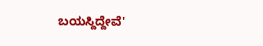ಬಯಸ್ದಿದ್ದೇವೆ'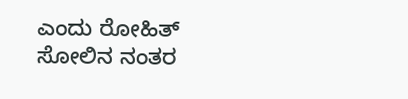ಎಂದು ರೋಹಿತ್ ಸೋಲಿನ ನಂತರ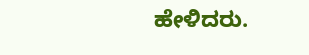ಹೇಳಿದರು.